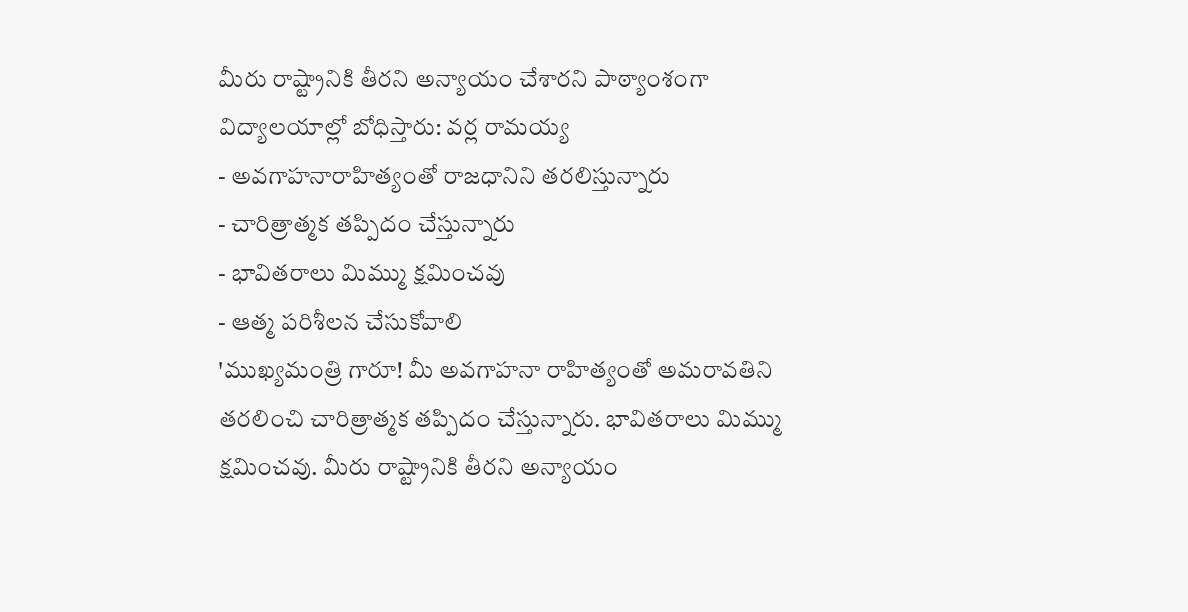మీరు రాష్ట్రానికి తీరని అన్యాయం చేశారని పాఠ్యాంశంగా విద్యాలయాల్లో బోధిస్తారు: వర్ల రామయ్య
- అవగాహనారాహిత్యంతో రాజధానిని తరలిస్తున్నారు
- చారిత్రాత్మక తప్పిదం చేస్తున్నారు
- భావితరాలు మిమ్ము క్షమించవు
- ఆత్మ పరిశీలన చేసుకోవాలి
'ముఖ్యమంత్రి గారూ! మీ అవగాహనా రాహిత్యంతో అమరావతిని తరలించి చారిత్రాత్మక తప్పిదం చేస్తున్నారు. భావితరాలు మిమ్ము క్షమించవు. మీరు రాష్ట్రానికి తీరని అన్యాయం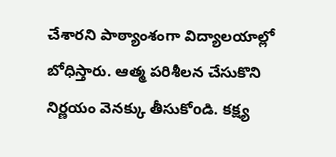చేశారని పాఠ్యాంశంగా విద్యాలయాల్లో బోధిస్తారు. ఆత్మ పరిశీలన చేసుకొని నిర్ణయం వెనక్కు తీసుకోoడి. కక్ష్య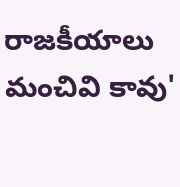రాజకీయాలు మంచివి కావు'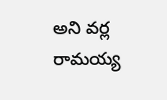అని వర్ల రామయ్య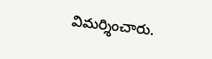విమర్శించారు.